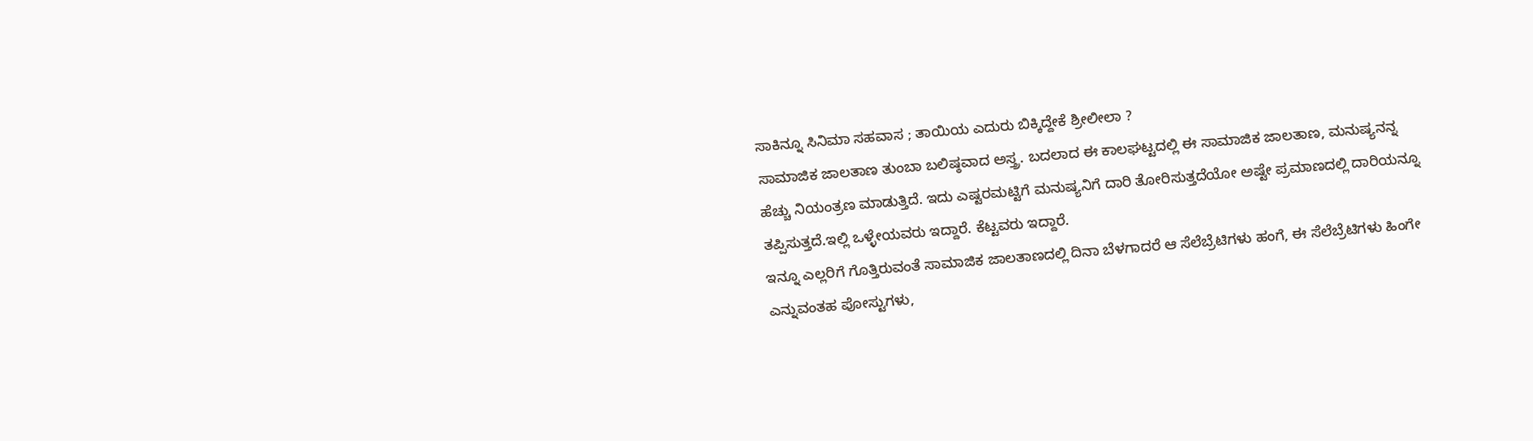ಸಾಕಿನ್ನೂ ಸಿನಿಮಾ ಸಹವಾಸ ; ತಾಯಿಯ ಎದುರು ಬಿಕ್ಕಿದ್ದೇಕೆ ಶ್ರೀಲೀಲಾ ?
ಸಾಮಾಜಿಕ ಜಾಲತಾಣ ತುಂಬಾ ಬಲಿಷ್ಠವಾದ ಅಸ್ತ್ರ. ಬದಲಾದ ಈ ಕಾಲಘಟ್ಟದಲ್ಲಿ ಈ ಸಾಮಾಜಿಕ ಜಾಲತಾಣ, ಮನುಷ್ಯನನ್ನ ಹೆಚ್ಚು ನಿಯಂತ್ರಣ ಮಾಡುತ್ತಿದೆ. ಇದು ಎಷ್ಟರಮಟ್ಟಿಗೆ ಮನುಷ್ಯನಿಗೆ ದಾರಿ ತೋರಿಸುತ್ತದೆಯೋ ಅಷ್ಟೇ ಪ್ರಮಾಣದಲ್ಲಿ ದಾರಿಯನ್ನೂ ತಪ್ಪಿಸುತ್ತದೆ.ಇಲ್ಲಿ ಒಳ್ಳೇಯವರು ಇದ್ದಾರೆ. ಕೆಟ್ಟವರು ಇದ್ದಾರೆ.
ಇನ್ನೂ ಎಲ್ಲರಿಗೆ ಗೊತ್ತಿರುವಂತೆ ಸಾಮಾಜಿಕ ಜಾಲತಾಣದಲ್ಲಿ ದಿನಾ ಬೆಳಗಾದರೆ ಆ ಸೆಲೆಬ್ರೆಟಿಗಳು ಹಂಗೆ, ಈ ಸೆಲೆಬ್ರೆಟಿಗಳು ಹಿಂಗೇ ಎನ್ನುವಂತಹ ಪೋಸ್ಟುಗಳು,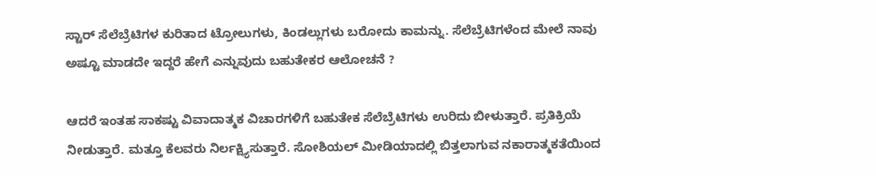ಸ್ಟಾರ್ ಸೆಲೆಬ್ರೆಟಿಗಳ ಕುರಿತಾದ ಟ್ರೋಲುಗಳು, ಕಿಂಡಲ್ಲುಗಳು ಬರೋದು ಕಾಮನ್ನು. ಸೆಲೆಬ್ರೆಟಿಗಳೆಂದ ಮೇಲೆ ನಾವು ಅಷ್ಟೂ ಮಾಡದೇ ಇದ್ದರೆ ಹೇಗೆ ಎನ್ನುವುದು ಬಹುತೇಕರ ಆಲೋಚನೆ ?

ಆದರೆ ಇಂತಹ ಸಾಕಷ್ಟು ವಿವಾದಾತ್ಮಕ ವಿಚಾರಗಳಿಗೆ ಬಹುತೇಕ ಸೆಲೆಬ್ರೆಟಿಗಳು ಉರಿದು ಬೀಳುತ್ತಾರೆ. ಪ್ರತಿಕ್ರಿಯೆ ನೀಡುತ್ತಾರೆ. ಮತ್ತೂ ಕೆಲವರು ನಿರ್ಲಕ್ಷ್ಯಿಸುತ್ತಾರೆ. ಸೋಶಿಯಲ್ ಮೀಡಿಯಾದಲ್ಲಿ ಬಿತ್ತಲಾಗುವ ನಕಾರಾತ್ಮಕತೆಯಿಂದ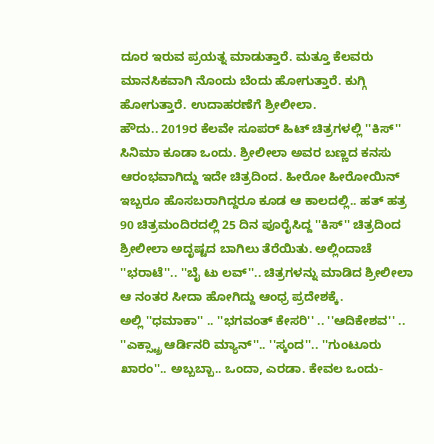ದೂರ ಇರುವ ಪ್ರಯತ್ನ ಮಾಡುತ್ತಾರೆ. ಮತ್ತೂ ಕೆಲವರು ಮಾನಸಿಕವಾಗಿ ನೊಂದು ಬೆಂದು ಹೋಗುತ್ತಾರೆ. ಕುಗ್ಗಿ ಹೋಗುತ್ತಾರೆ. ಉದಾಹರಣೆಗೆ ಶ್ರೀಲೀಲಾ.
ಹೌದು.. 2019ರ ಕೆಲವೇ ಸೂಪರ್ ಹಿಟ್ ಚಿತ್ರಗಳಲ್ಲಿ ''ಕಿಸ್'' ಸಿನಿಮಾ ಕೂಡಾ ಒಂದು. ಶ್ರೀಲೀಲಾ ಅವರ ಬಣ್ಣದ ಕನಸು ಆರಂಭವಾಗಿದ್ದು ಇದೇ ಚಿತ್ರದಿಂದ. ಹೀರೋ ಹೀರೋಯಿನ್ ಇಬ್ಬರೂ ಹೊಸಬರಾಗಿದ್ದರೂ ಕೂಡ ಆ ಕಾಲದಲ್ಲಿ.. ಹತ್ ಹತ್ರ 90 ಚಿತ್ರಮಂದಿರದಲ್ಲಿ 25 ದಿನ ಪೂರೈಸಿದ್ದ ''ಕಿಸ್'' ಚಿತ್ರದಿಂದ ಶ್ರೀಲೀಲಾ ಅದೃಷ್ಟದ ಬಾಗಿಲು ತೆರೆಯಿತು. ಅಲ್ಲಿಂದಾಚೆ ''ಭರಾಟೆ''.. ''ಬೈ ಟು ಲವ್''.. ಚಿತ್ರಗಳನ್ನು ಮಾಡಿದ ಶ್ರೀಲೀಲಾ ಆ ನಂತರ ಸೀದಾ ಹೋಗಿದ್ದು ಆಂಧ್ರ ಪ್ರದೇಶಕ್ಕೆ.
ಅಲ್ಲಿ ''ಧಮಾಕಾ'' .. ''ಭಗವಂತ್ ಕೇಸರಿ'' .. ''ಆದಿಕೇಶವ'' .. ''ಎಕ್ಸ್ಟ್ರಾ ಆರ್ಡಿನರಿ ಮ್ಯಾನ್''.. ''ಸ್ಕಂದ''.. ''ಗುಂಟೂರು ಖಾರಂ''.. ಅಬ್ಬಬ್ಬಾ.. ಒಂದಾ, ಎರಡಾ. ಕೇವಲ ಒಂದು-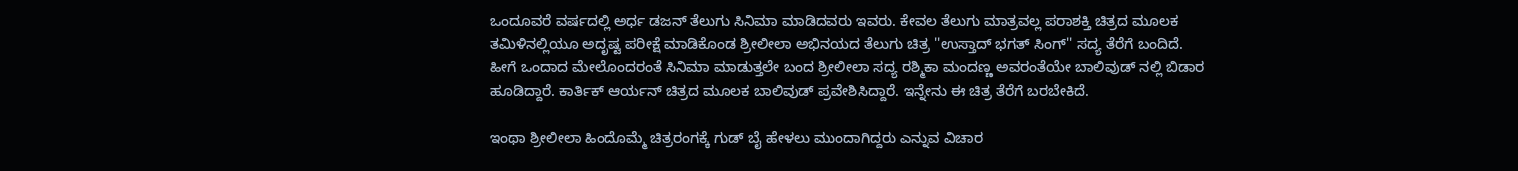ಒಂದೂವರೆ ವರ್ಷದಲ್ಲಿ ಅರ್ಧ ಡಜನ್ ತೆಲುಗು ಸಿನಿಮಾ ಮಾಡಿದವರು ಇವರು. ಕೇವಲ ತೆಲುಗು ಮಾತ್ರವಲ್ಲ ಪರಾಶಕ್ತಿ ಚಿತ್ರದ ಮೂಲಕ ತಮಿಳಿನಲ್ಲಿಯೂ ಅದೃಷ್ಟ ಪರೀಕ್ಷೆ ಮಾಡಿಕೊಂಡ ಶ್ರೀಲೀಲಾ ಅಭಿನಯದ ತೆಲುಗು ಚಿತ್ರ ''ಉಸ್ತಾದ್ ಭಗತ್ ಸಿಂಗ್'' ಸದ್ಯ ತೆರೆಗೆ ಬಂದಿದೆ.
ಹೀಗೆ ಒಂದಾದ ಮೇಲೊಂದರಂತೆ ಸಿನಿಮಾ ಮಾಡುತ್ತಲೇ ಬಂದ ಶ್ರೀಲೀಲಾ ಸದ್ಯ ರಶ್ಮಿಕಾ ಮಂದಣ್ಣ ಅವರಂತೆಯೇ ಬಾಲಿವುಡ್ ನಲ್ಲಿ ಬಿಡಾರ ಹೂಡಿದ್ದಾರೆ. ಕಾರ್ತಿಕ್ ಆರ್ಯನ್ ಚಿತ್ರದ ಮೂಲಕ ಬಾಲಿವುಡ್ ಪ್ರವೇಶಿಸಿದ್ದಾರೆ. ಇನ್ನೇನು ಈ ಚಿತ್ರ ತೆರೆಗೆ ಬರಬೇಕಿದೆ.

ಇಂಥಾ ಶ್ರೀಲೀಲಾ ಹಿಂದೊಮ್ಮೆ ಚಿತ್ರರಂಗಕ್ಕೆ ಗುಡ್ ಬೈ ಹೇಳಲು ಮುಂದಾಗಿದ್ದರು ಎನ್ನುವ ವಿಚಾರ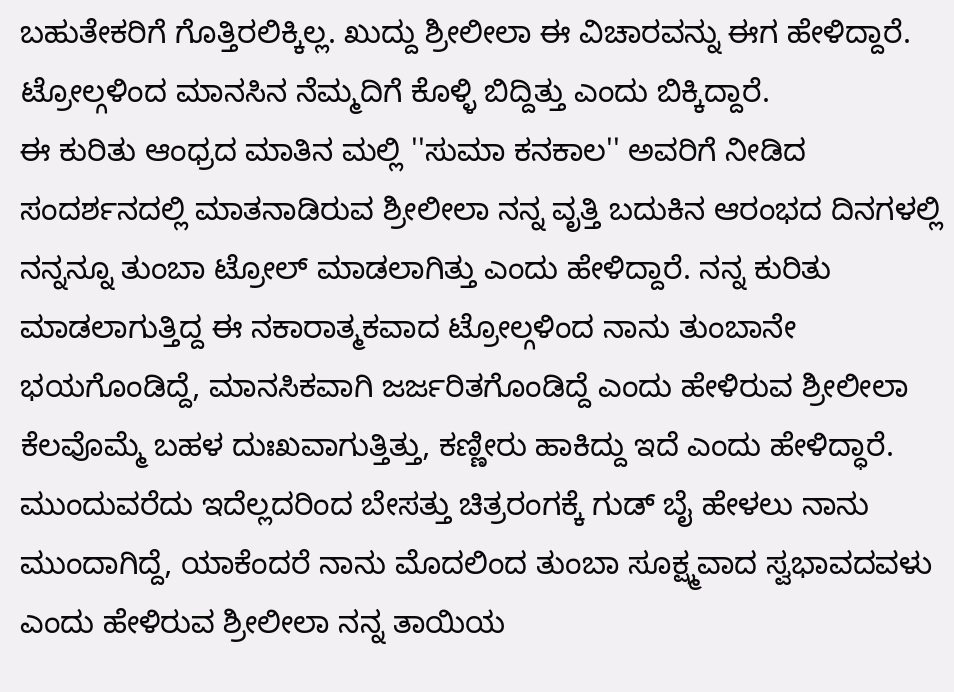ಬಹುತೇಕರಿಗೆ ಗೊತ್ತಿರಲಿಕ್ಕಿಲ್ಲ. ಖುದ್ದು ಶ್ರೀಲೀಲಾ ಈ ವಿಚಾರವನ್ನು ಈಗ ಹೇಳಿದ್ದಾರೆ. ಟ್ರೋಲ್ಗಳಿಂದ ಮಾನಸಿನ ನೆಮ್ಮದಿಗೆ ಕೊಳ್ಳಿ ಬಿದ್ದಿತ್ತು ಎಂದು ಬಿಕ್ಕಿದ್ದಾರೆ.
ಈ ಕುರಿತು ಆಂಧ್ರದ ಮಾತಿನ ಮಲ್ಲಿ ''ಸುಮಾ ಕನಕಾಲ'' ಅವರಿಗೆ ನೀಡಿದ ಸಂದರ್ಶನದಲ್ಲಿ ಮಾತನಾಡಿರುವ ಶ್ರೀಲೀಲಾ ನನ್ನ ವೃತ್ತಿ ಬದುಕಿನ ಆರಂಭದ ದಿನಗಳಲ್ಲಿ ನನ್ನನ್ನೂ ತುಂಬಾ ಟ್ರೋಲ್ ಮಾಡಲಾಗಿತ್ತು ಎಂದು ಹೇಳಿದ್ದಾರೆ. ನನ್ನ ಕುರಿತು ಮಾಡಲಾಗುತ್ತಿದ್ದ ಈ ನಕಾರಾತ್ಮಕವಾದ ಟ್ರೋಲ್ಗಳಿಂದ ನಾನು ತುಂಬಾನೇ ಭಯಗೊಂಡಿದ್ದೆ, ಮಾನಸಿಕವಾಗಿ ಜರ್ಜರಿತಗೊಂಡಿದ್ದೆ ಎಂದು ಹೇಳಿರುವ ಶ್ರೀಲೀಲಾ ಕೆಲವೊಮ್ಮೆ ಬಹಳ ದುಃಖವಾಗುತ್ತಿತ್ತು, ಕಣ್ಣೀರು ಹಾಕಿದ್ದು ಇದೆ ಎಂದು ಹೇಳಿದ್ಧಾರೆ.
ಮುಂದುವರೆದು ಇದೆಲ್ಲದರಿಂದ ಬೇಸತ್ತು ಚಿತ್ರರಂಗಕ್ಕೆ ಗುಡ್ ಬೈ ಹೇಳಲು ನಾನು ಮುಂದಾಗಿದ್ದೆ, ಯಾಕೆಂದರೆ ನಾನು ಮೊದಲಿಂದ ತುಂಬಾ ಸೂಕ್ಷ್ಮವಾದ ಸ್ವಭಾವದವಳು ಎಂದು ಹೇಳಿರುವ ಶ್ರೀಲೀಲಾ ನನ್ನ ತಾಯಿಯ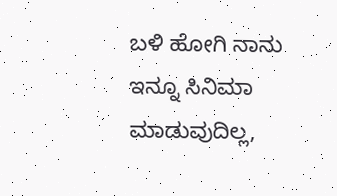ಬಳಿ ಹೋಗಿ ನಾನು ಇನ್ನೂ ಸಿನಿಮಾ ಮಾಡುವುದಿಲ್ಲ,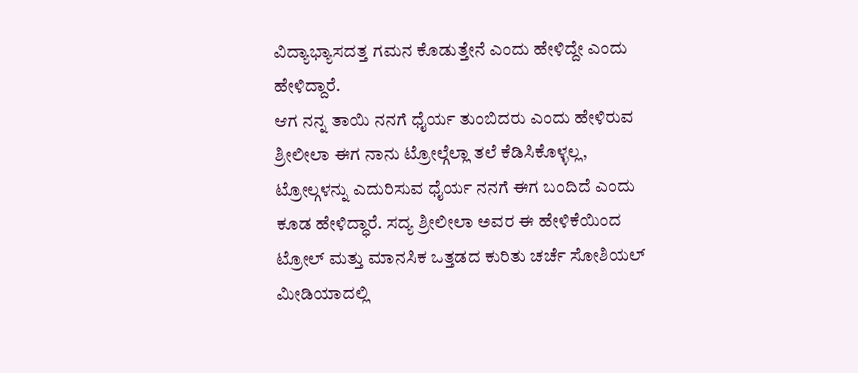ವಿದ್ಯಾಭ್ಯಾಸದತ್ತ ಗಮನ ಕೊಡುತ್ತೇನೆ ಎಂದು ಹೇಳಿದ್ದೇ ಎಂದು ಹೇಳಿದ್ದಾರೆ.
ಆಗ ನನ್ನ ತಾಯಿ ನನಗೆ ಧೈರ್ಯ ತುಂಬಿದರು ಎಂದು ಹೇಳಿರುವ ಶ್ರೀಲೀಲಾ ಈಗ ನಾನು ಟ್ರೋಲ್ಗೆಲ್ಲಾ ತಲೆ ಕೆಡಿಸಿಕೊಳ್ಳಲ್ಲ, ಟ್ರೋಲ್ಗಳನ್ನು ಎದುರಿಸುವ ಧೈರ್ಯ ನನಗೆ ಈಗ ಬಂದಿದೆ ಎಂದು ಕೂಡ ಹೇಳಿದ್ಧಾರೆ. ಸದ್ಯ ಶ್ರೀಲೀಲಾ ಅವರ ಈ ಹೇಳಿಕೆಯಿಂದ ಟ್ರೋಲ್ ಮತ್ತು ಮಾನಸಿಕ ಒತ್ತಡದ ಕುರಿತು ಚರ್ಚೆ ಸೋಶಿಯಲ್ ಮೀಡಿಯಾದಲ್ಲಿ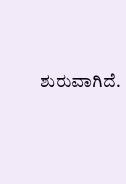ಶುರುವಾಗಿದೆ.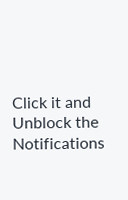Click it and Unblock the Notifications